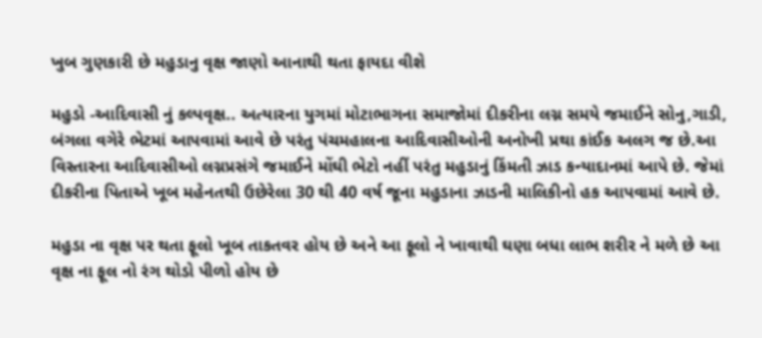ખુબ ગુણકારી છે મહુડાનુ વૃક્ષ જાણો આનાથી થતા ફાયદા વીશે

મહુડો -આદિવાસી નું કલ્પવૃક્ષ.. અત્યારના યુગમાં મોટાભાગના સમાજોમાં દીકરીના લગ્ન સમયે જમાઈને સોનુ,ગાડી, બંગલા વગેરે ભેટમાં આપવામાં આવે છે પરંતુ પંચમહાલના આદિવાસીઓની અનોખી પ્રથા કાંઈક અલગ જ છે.આ વિસ્તારના આદિવાસીઓ લગ્નપ્રસંગે જમાઈને મોંઘી ભેટો નહીં પરંતુ મહુડાનું કિંમતી ઝાડ કન્યાદાનમાં આપે છે. જેમાં દીકરીના પિતાએ ખૂબ મહેનતથી ઉછેરેલા 30 થી 40 વર્ષ જૂના મહુડાના ઝાડની માલિકીનો હક આપવામાં આવે છે.

મહુડા ના વૃક્ષ પર થતા ફૂલો ખૂબ તાકતવર હોય છે અને આ ફૂલો ને ખાવાથી ઘણા બધા લાભ શરીર ને મળે છે આ વૃક્ષ ના ફૂલ નો રંગ થોડો પીળો હોય છે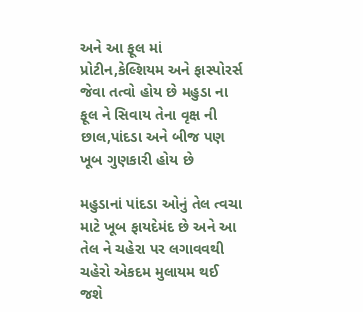અને આ ફૂલ માં પ્રોટીન,કેલ્શિયમ અને ફાસ્પોરર્સ જેવા તત્વો હોય છે મહુડા ના ફૂલ ને સિવાય તેના વૃક્ષ ની છાલ,પાંદડા અને બીજ પણ ખૂબ ગુણકારી હોય છે

મહુડાનાં પાંદડા ઓનું તેલ ત્વચા માટે ખૂબ ફાયદેમંદ છે અને આ તેલ ને ચહેરા પર લગાવવથી ચહેરો એકદમ મુલાયમ થઈ જશે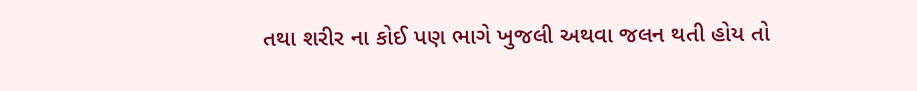તથા શરીર ના કોઈ પણ ભાગે ખુજલી અથવા જલન થતી હોય તો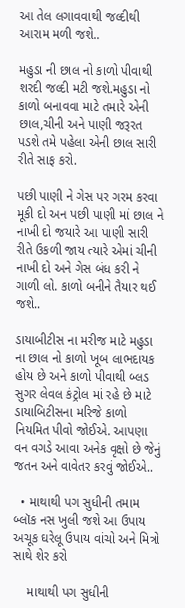આ તેલ લગાવવાથી જલ્દીથી આરામ મળી જશે..

મહુડા ની છાલ નો કાળો પીવાથી શરદી જલ્દી મટી જશે.મહુડા નો કાળો બનાવવા માટે તમારે એની છાલ,ચીની અને પાણી જરૂરત પડશે તમે પહેલા એની છાલ સારી રીતે સાફ કરો.

પછી પાણી ને ગેસ પર ગરમ કરવા મૂકી દો અન પછી પાણી માં છાલ ને નાખી દો જયારે આ પાણી સારી રીતે ઉકળી જાય ત્યારે એમાં ચીની નાખી દો અને ગેસ બંધ કરી ને ગાળી લો. કાળો બનીને તૈયાર થઈ જશે..

ડાયાબીટીસ ના મરીજ માટે મહુડા ના છાલ નો કાળો ખૂબ લાભદાયક હોય છે અને કાળો પીવાથી બ્લડ સુગર લેવલ કંટ્રોલ માં રહે છે માટે ડાયાબિટીસના મરિજે કાળો નિયમિત પીવો જોઈએ. આપણા વન વગડે આવા અનેક વૃક્ષો છે જેનું જતન અને વાવેતર કરવું જોઈએ..

  • માથાથી પગ સુધીની તમામ બ્લૉક નસ ખુલી જશે આ ઉપાય અચૂક ઘરેલૂ ઉપાય વાંચો અને મિત્રો સાથે શેર કરો

    માથાથી પગ સુધીની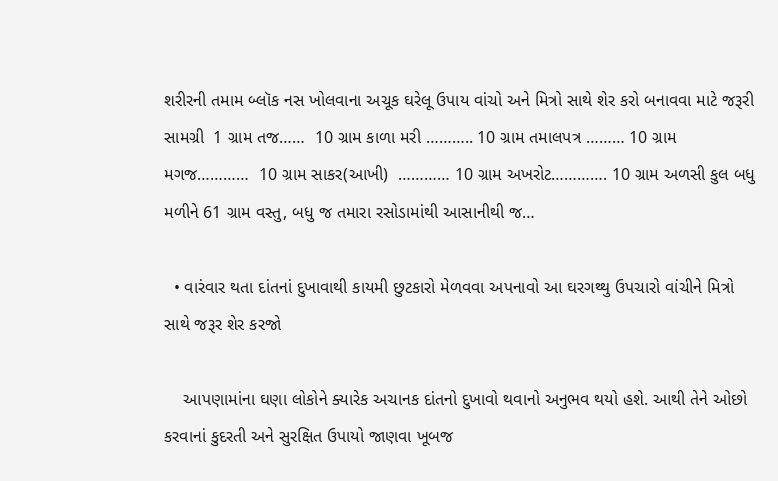શરીરની તમામ બ્લૉક નસ ખોલવાના અચૂક ઘરેલૂ ઉપાય વાંચો અને મિત્રો સાથે શેર કરો બનાવવા માટે જરૂરી સામગ્રી  1 ગ્રામ તજ……  10 ગ્રામ કાળા મરી ……….. 10 ગ્રામ તમાલપત્ર ……… 10 ગ્રામ મગજ…………  10 ગ્રામ સાકર(આખી)  ………… 10 ગ્રામ અખરોટ…………. 10 ગ્રામ અળસી કુલ બધુ મળીને 61 ગ્રામ વસ્તુ, બધુ જ તમારા રસોડામાંથી આસાનીથી જ…

  • વારંવાર થતા દાંતનાં દુખાવાથી કાયમી છુટકારો મેળવવા અપનાવો આ ઘરગથ્થુ ઉપચારો વાંચીને મિત્રો સાથે જરૂર શેર કરજો

    આપણામાંના ઘણા લોકોને ક્યારેક અચાનક દાંતનો દુખાવો થવાનો અનુભવ થયો હશે. આથી તેને ઓછો કરવાનાં કુદરતી અને સુરક્ષિત ઉપાયો જાણવા ખૂબજ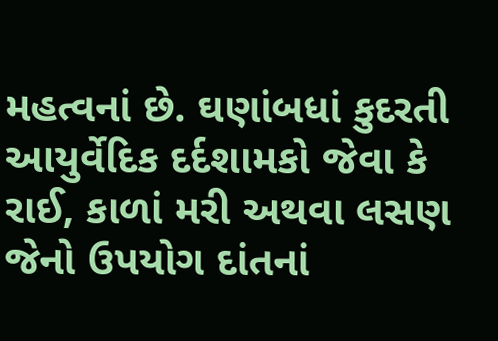મહત્વનાં છે. ઘણાંબધાં કુદરતી આયુર્વેદિક દર્દશામકો જેવા કે રાઈ, કાળાં મરી અથવા લસણ જેનો ઉપયોગ દાંતનાં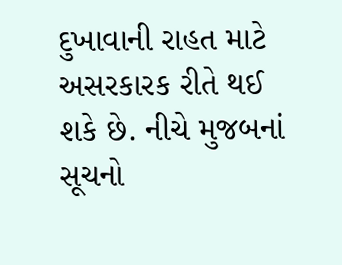દુખાવાની રાહત માટે અસરકારક રીતે થઈ શકે છે. નીચે મુજબનાં સૂચનો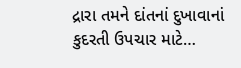દ્રારા તમને દાંતનાં દુખાવાનાં કુદરતી ઉપચાર માટે…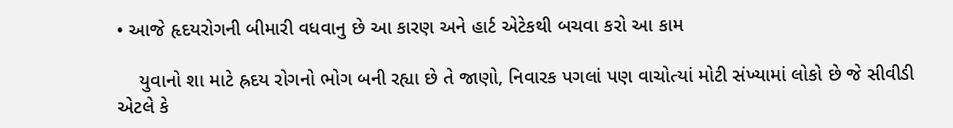• આજે હૃદયરોગની બીમારી વધવાનુ છે આ કારણ અને હાર્ટ એટેકથી બચવા કરો આ કામ

    યુવાનો શા માટે હ્રદય રોગનો ભોગ બની રહ્યા છે તે જાણો, નિવારક પગલાં પણ વાચોત્યાં મોટી સંખ્યામાં લોકો છે જે સીવીડી એટલે કે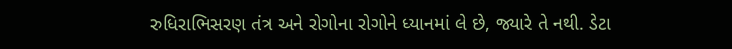રુધિરાભિસરણ તંત્ર અને રોગોના રોગોને ધ્યાનમાં લે છે, જ્યારે તે નથી. ડેટા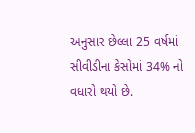અનુસાર છેલ્લા 25 વર્ષમાં સીવીડીના કેસોમાં 34% નો વધારો થયો છે.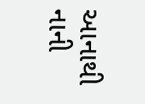આનાથી નાની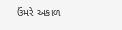ઉંમરે અકાળ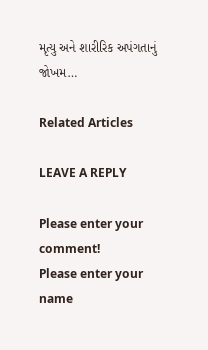મૃત્યુ અને શારીરિક અપંગતાનું જોખમ…

Related Articles

LEAVE A REPLY

Please enter your comment!
Please enter your name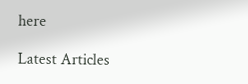here

Latest Articles